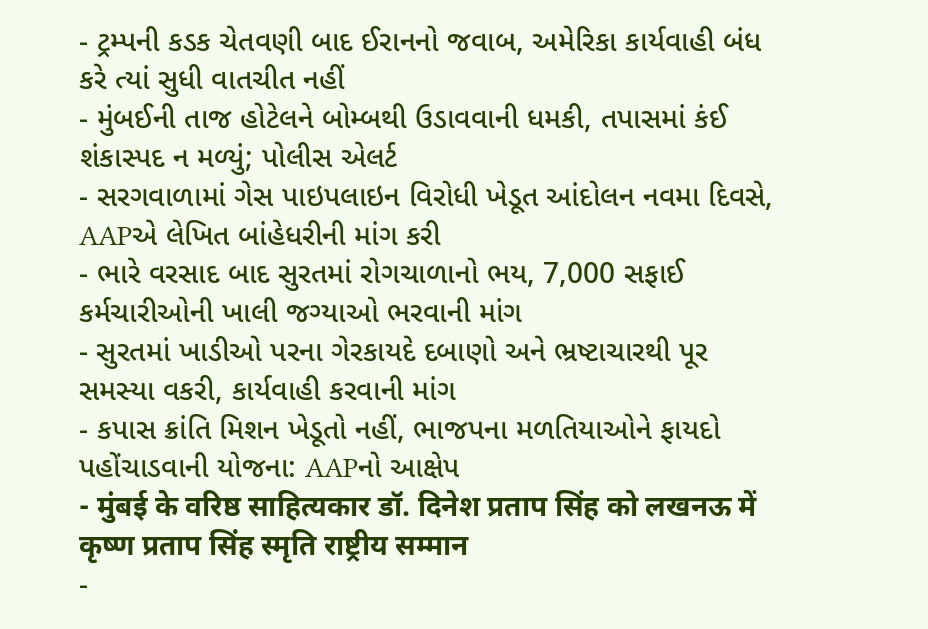- ટ્રમ્પની કડક ચેતવણી બાદ ઈરાનનો જવાબ, અમેરિકા કાર્યવાહી બંધ કરે ત્યાં સુધી વાતચીત નહીં
- મુંબઈની તાજ હોટેલને બોમ્બથી ઉડાવવાની ધમકી, તપાસમાં કંઈ શંકાસ્પદ ન મળ્યું; પોલીસ એલર્ટ
- સરગવાળામાં ગેસ પાઇપલાઇન વિરોધી ખેડૂત આંદોલન નવમા દિવસે, AAPએ લેખિત બાંહેધરીની માંગ કરી
- ભારે વરસાદ બાદ સુરતમાં રોગચાળાનો ભય, 7,000 સફાઈ કર્મચારીઓની ખાલી જગ્યાઓ ભરવાની માંગ
- સુરતમાં ખાડીઓ પરના ગેરકાયદે દબાણો અને ભ્રષ્ટાચારથી પૂર સમસ્યા વકરી, કાર્યવાહી કરવાની માંગ
- કપાસ ક્રાંતિ મિશન ખેડૂતો નહીં, ભાજપના મળતિયાઓને ફાયદો પહોંચાડવાની યોજના: AAPનો આક્ષેપ
- मुंबई के वरिष्ठ साहित्यकार डॉ. दिनेश प्रताप सिंह को लखनऊ में कृष्ण प्रताप सिंह स्मृति राष्ट्रीय सम्मान
-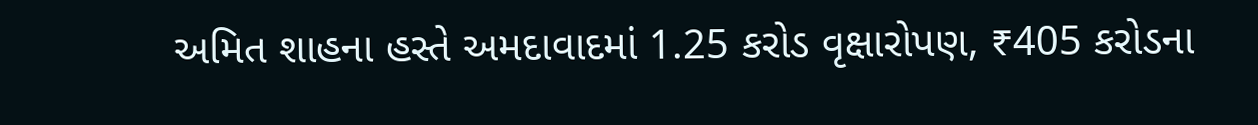અમિત શાહના હસ્તે અમદાવાદમાં 1.25 કરોડ વૃક્ષારોપણ, ₹405 કરોડના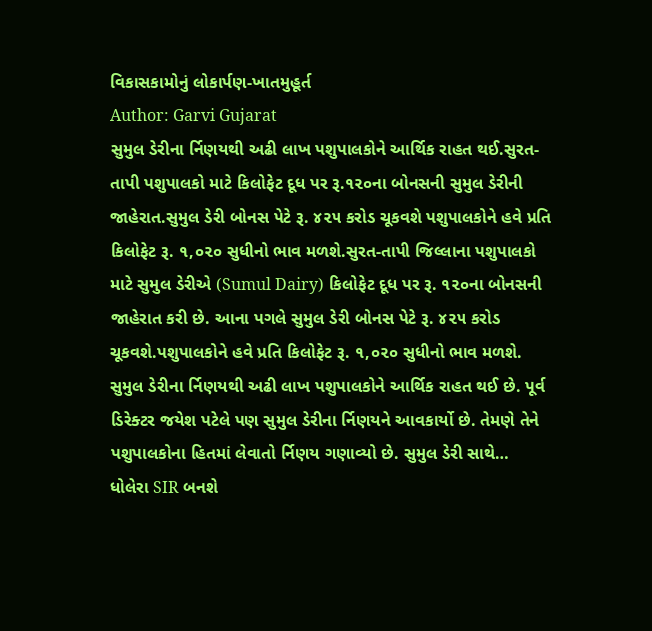વિકાસકામોનું લોકાર્પણ-ખાતમુહૂર્ત
Author: Garvi Gujarat
સુમુલ ડેરીના ર્નિણયથી અઢી લાખ પશુપાલકોને આર્થિક રાહત થઈ.સુરત-તાપી પશુપાલકો માટે કિલોફેટ દૂધ પર રૂ.૧૨૦ના બોનસની સુમુલ ડેરીની જાહેરાત.સુમુલ ડેરી બોનસ પેટે રૂ. ૪૨૫ કરોડ ચૂકવશે પશુપાલકોને હવે પ્રતિ કિલોફેટ રૂ. ૧,૦૨૦ સુધીનો ભાવ મળશે.સુરત-તાપી જિલ્લાના પશુપાલકો માટે સુમુલ ડેરીએ (Sumul Dairy) કિલોફેટ દૂધ પર રૂ. ૧૨૦ના બોનસની જાહેરાત કરી છે. આના પગલે સુમુલ ડેરી બોનસ પેટે રૂ. ૪૨૫ કરોડ ચૂકવશે.પશુપાલકોને હવે પ્રતિ કિલોફેટ રૂ. ૧,૦૨૦ સુધીનો ભાવ મળશે. સુમુલ ડેરીના ર્નિણયથી અઢી લાખ પશુપાલકોને આર્થિક રાહત થઈ છે. પૂર્વ ડિરેક્ટર જયેશ પટેલે પણ સુમુલ ડેરીના ર્નિણયને આવકાર્યો છે. તેમણે તેને પશુપાલકોના હિતમાં લેવાતો ર્નિણય ગણાવ્યો છે. સુમુલ ડેરી સાથે…
ધોલેરા SIR બનશે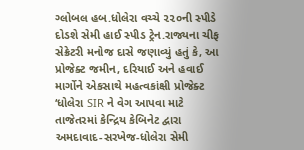ગ્લોબલ હબ.ધોલેરા વચ્ચે ૨૨૦ની સ્પીડે દોડશે સેમી હાઈ સ્પીડ ટ્રેન.રાજ્યના ચીફ સેક્રેટરી મનોજ દાસે જણાવ્યું હતું કે, આ પ્રોજેક્ટ જમીન, દરિયાઈ અને હવાઈ માર્ગોને એકસાથે મહત્વકાંક્ષી પ્રોજેક્ટ ‘ધોલેરા SIR ને વેગ આપવા માટે તાજેતરમાં કેન્દ્રિય કેબિનેટ દ્વારા અમદાવાદ-સરખેજ-ધોલેરા સેમી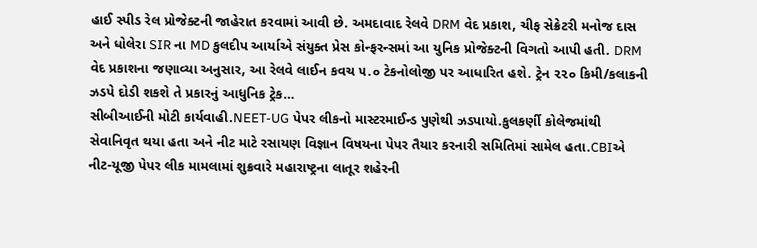હાઈ સ્પીડ રેલ પ્રોજેક્ટની જાહેરાત કરવામાં આવી છે. અમદાવાદ રેલવે DRM વેદ પ્રકાશ, ચીફ સેક્રેટરી મનોજ દાસ અને ધોલેરા SIR ના MD કુલદીપ આર્યાએ સંયુક્ત પ્રેસ કોન્ફરન્સમાં આ યુનિક પ્રોજેક્ટની વિગતો આપી હતી. DRM વેદ પ્રકાશના જણાવ્યા અનુસાર, આ રેલવે લાઈન કવચ ૫.૦ ટેકનોલોજી પર આધારિત હશે. ટ્રેન ૨૨૦ કિમી/કલાકની ઝડપે દોડી શકશે તે પ્રકારનું આધુનિક ટ્રેક…
સીબીઆઈની મોટી કાર્યવાહી.NEET-UG પેપર લીકનો માસ્ટરમાઈન્ડ પુણેથી ઝડપાયો.કુલકર્ણી કોલેજમાંથી સેવાનિવૃત થયા હતા અને નીટ માટે રસાયણ વિજ્ઞાન વિષયના પેપર તૈયાર કરનારી સમિતિમાં સામેલ હતા.CBIએ નીટ-યૂજી પેપર લીક મામલામાં શુક્રવારે મહારાષ્ટ્રના લાતૂર શહેરની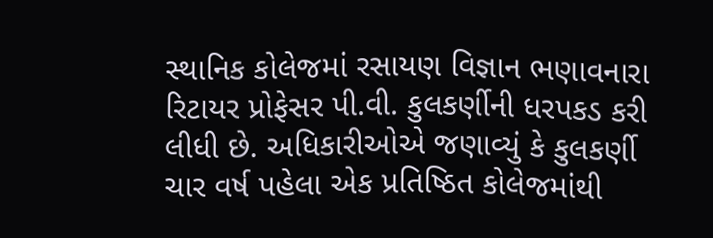સ્થાનિક કોલેજમાં રસાયણ વિજ્ઞાન ભણાવનારા રિટાયર પ્રોફેસર પી.વી. કુલકર્ણીની ધરપકડ કરી લીધી છે. અધિકારીઓએ જણાવ્યું કે કુલકર્ણી ચાર વર્ષ પહેલા એક પ્રતિષ્ઠિત કોલેજમાંથી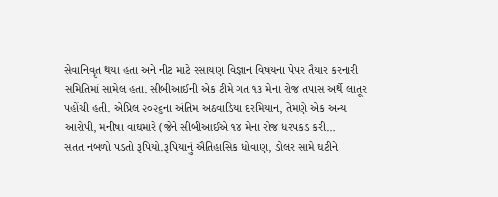સેવાનિવૃત થયા હતા અને નીટ માટે રસાયણ વિજ્ઞાન વિષયના પેપર તૈયાર કરનારી સમિતિમાં સામેલ હતા. સીબીઆઈની એક ટીમે ગત ૧૩ મેના રોજ તપાસ અર્થે લાતૂર પહોંચી હતી. એપ્રિલ ૨૦૨૬ના અંતિમ અઠવાડિયા દરમિયાન, તેમણે એક અન્ય આરોપી, મનીષા વાઘમારે (જેને સીબીઆઈએ ૧૪ મેના રોજ ધરપકડ કરી…
સતત નબળો પડતો રૂપિયો.રૂપિયાનું ઐતિહાસિક ધોવાણ, ડોલર સામે ઘટીને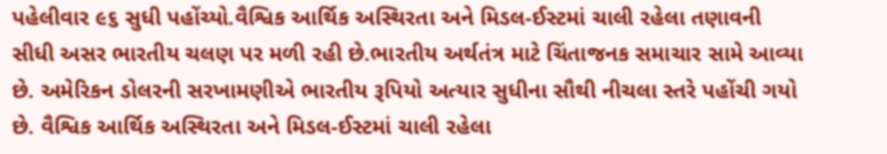પહેલીવાર ૯૬ સુધી પહોંચ્યો.વૈશ્વિક આર્થિક અસ્થિરતા અને મિડલ-ઈસ્ટમાં ચાલી રહેલા તણાવની સીધી અસર ભારતીય ચલણ પર મળી રહી છે.ભારતીય અર્થતંત્ર માટે ચિંતાજનક સમાચાર સામે આવ્યા છે. અમેરિકન ડોલરની સરખામણીએ ભારતીય રૂપિયો અત્યાર સુધીના સૌથી નીચલા સ્તરે પહોંચી ગયો છે. વૈશ્વિક આર્થિક અસ્થિરતા અને મિડલ-ઈસ્ટમાં ચાલી રહેલા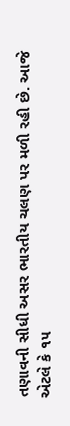તણાવની સીધી અસર ભારતીય ચલણ પર મળી રહી છે. આજે એટલે કે ૧૫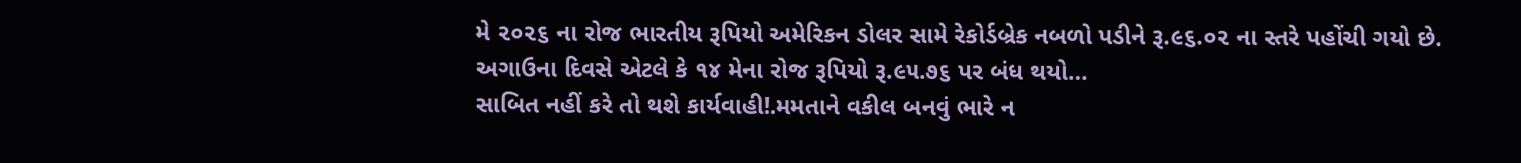મે ૨૦૨૬ ના રોજ ભારતીય રૂપિયો અમેરિકન ડોલર સામે રેકોર્ડબ્રેક નબળો પડીને રૂ.૯૬.૦૨ ના સ્તરે પહોંચી ગયો છે. અગાઉના દિવસે એટલે કે ૧૪ મેના રોજ રૂપિયો રૂ.૯૫.૭૬ પર બંધ થયો…
સાબિત નહીં કરે તો થશે કાર્યવાહી!.મમતાને વકીલ બનવું ભારે ન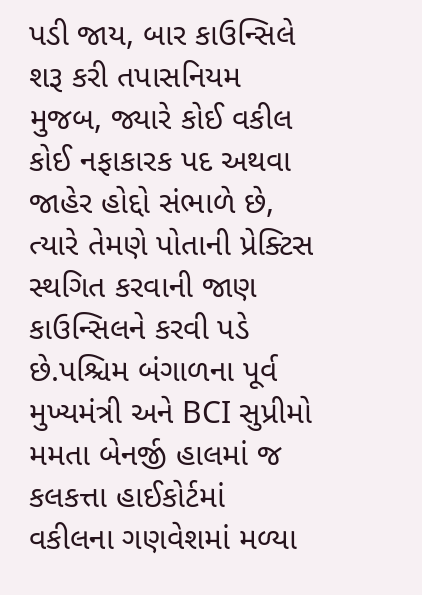પડી જાય, બાર કાઉન્સિલે શરૂ કરી તપાસનિયમ મુજબ, જ્યારે કોઈ વકીલ કોઈ નફાકારક પદ અથવા જાહેર હોદ્દો સંભાળે છે, ત્યારે તેમણે પોતાની પ્રેક્ટિસ સ્થગિત કરવાની જાણ કાઉન્સિલને કરવી પડે છે.પશ્ચિમ બંગાળના પૂર્વ મુખ્યમંત્રી અને BCI સુપ્રીમો મમતા બેનર્જી હાલમાં જ કલકત્તા હાઈકોર્ટમાં વકીલના ગણવેશમાં મળ્યા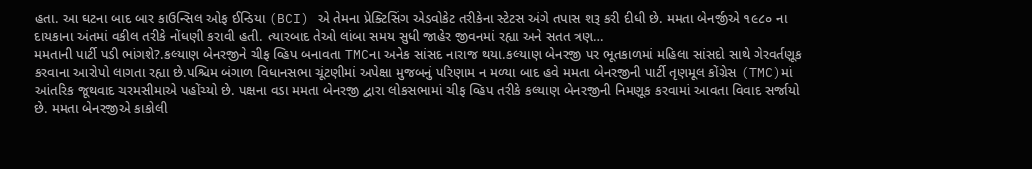હતા. આ ઘટના બાદ બાર કાઉન્સિલ ઓફ ઈન્ડિયા (BCI) એ તેમના પ્રેક્ટિસિંગ એડવોકેટ તરીકેના સ્ટેટસ અંગે તપાસ શરૂ કરી દીધી છે. મમતા બેનર્જીએ ૧૯૮૦ ના દાયકાના અંતમાં વકીલ તરીકે નોંધણી કરાવી હતી. ત્યારબાદ તેઓ લાંબા સમય સુધી જાહેર જીવનમાં રહ્યા અને સતત ત્રણ…
મમતાની પાર્ટી પડી ભાંગશે?.કલ્યાણ બેનરજીને ચીફ વ્હિપ બનાવતા TMCના અનેક સાંસદ નારાજ થયા.કલ્યાણ બેનરજી પર ભૂતકાળમાં મહિલા સાંસદો સાથે ગેરવર્તણૂક કરવાના આરોપો લાગતા રહ્યા છે.પશ્ચિમ બંગાળ વિધાનસભા ચૂંટણીમાં અપેક્ષા મુજબનું પરિણામ ન મળ્યા બાદ હવે મમતા બેનરજીની પાર્ટી તૃણમૂલ કોંગ્રેસ (TMC)માં આંતરિક જૂથવાદ ચરમસીમાએ પહોંચ્યો છે. પક્ષના વડા મમતા બેનરજી દ્વારા લોકસભામાં ચીફ વ્હિપ તરીકે કલ્યાણ બેનરજીની નિમણૂક કરવામાં આવતા વિવાદ સર્જાયો છે. મમતા બેનરજીએ કાકોલી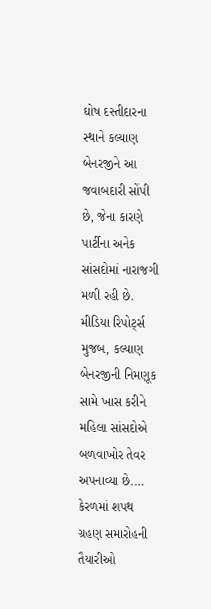ઘોષ દસ્તીદારના સ્થાને કલ્યાણ બેનરજીને આ જવાબદારી સોંપી છે, જેના કારણે પાર્ટીના અનેક સાંસદોમાં નારાજગી મળી રહી છે. મીડિયા રિપોર્ટ્સ મુજબ, કલ્યાણ બેનરજીની નિમણૂક સામે ખાસ કરીને મહિલા સાંસદોએ બળવાખોર તેવર અપનાવ્યા છે.…
કેરળમાં શપથ ગ્રહણ સમારોહની તૈયારીઓ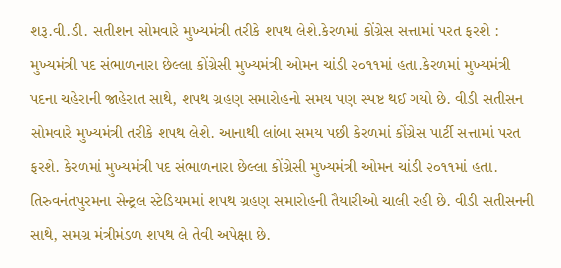શરૂ.વી.ડી. સતીશન સોમવારે મુખ્યમંત્રી તરીકે શપથ લેશે.કેરળમાં કોંગ્રેસ સત્તામાં પરત ફરશે : મુખ્યમંત્રી પદ સંભાળનારા છેલ્લા કોંગ્રેસી મુખ્યમંત્રી ઓમન ચાંડી ૨૦૧૧માં હતા.કેરળમાં મુખ્યમંત્રી પદના ચહેરાની જાહેરાત સાથે, શપથ ગ્રહણ સમારોહનો સમય પણ સ્પષ્ટ થઈ ગયો છે. વીડી સતીસન સોમવારે મુખ્યમંત્રી તરીકે શપથ લેશે. આનાથી લાંબા સમય પછી કેરળમાં કોંગ્રેસ પાર્ટી સત્તામાં પરત ફરશે. કેરળમાં મુખ્યમંત્રી પદ સંભાળનારા છેલ્લા કોંગ્રેસી મુખ્યમંત્રી ઓમન ચાંડી ૨૦૧૧માં હતા. તિરુવનંતપુરમના સેન્ટ્રલ સ્ટેડિયમમાં શપથ ગ્રહણ સમારોહની તૈયારીઓ ચાલી રહી છે. વીડી સતીસનની સાથે, સમગ્ર મંત્રીમંડળ શપથ લે તેવી અપેક્ષા છે.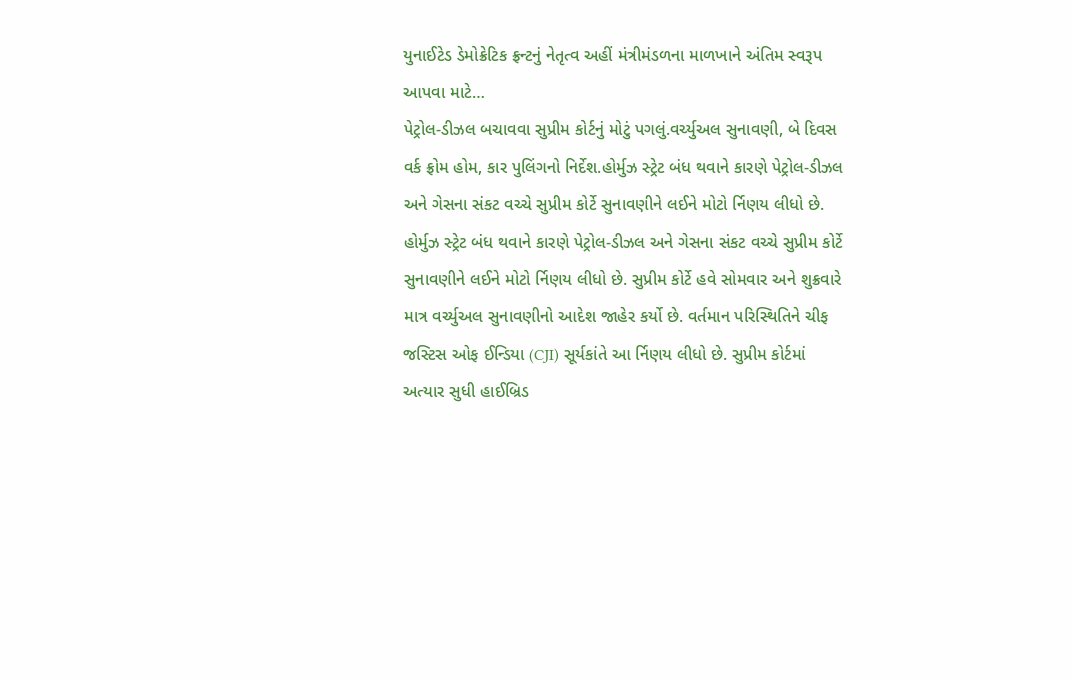યુનાઈટેડ ડેમોક્રેટિક ફ્રન્ટનું નેતૃત્વ અહીં મંત્રીમંડળના માળખાને અંતિમ સ્વરૂપ આપવા માટે…
પેટ્રોલ-ડીઝલ બચાવવા સુપ્રીમ કોર્ટનું મોટું પગલું.વર્ચ્યુઅલ સુનાવણી, બે દિવસ વર્ક ફ્રોમ હોમ, કાર પુલિંગનો નિર્દેશ.હોર્મુઝ સ્ટ્રેટ બંધ થવાને કારણે પેટ્રોલ-ડીઝલ અને ગેસના સંકટ વચ્ચે સુપ્રીમ કોર્ટે સુનાવણીને લઈને મોટો ર્નિણય લીધો છે. હોર્મુઝ સ્ટ્રેટ બંધ થવાને કારણે પેટ્રોલ-ડીઝલ અને ગેસના સંકટ વચ્ચે સુપ્રીમ કોર્ટે સુનાવણીને લઈને મોટો ર્નિણય લીધો છે. સુપ્રીમ કોર્ટે હવે સોમવાર અને શુક્રવારે માત્ર વર્ચ્યુઅલ સુનાવણીનો આદેશ જાહેર કર્યો છે. વર્તમાન પરિસ્થિતિને ચીફ જસ્ટિસ ઓફ ઈન્ડિયા (CJI) સૂર્યકાંતે આ ર્નિણય લીધો છે. સુપ્રીમ કોર્ટમાં અત્યાર સુધી હાઈબ્રિડ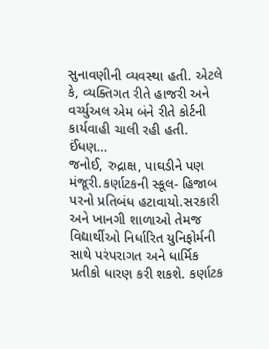સુનાવણીની વ્યવસ્થા હતી. એટલે કે, વ્યક્તિગત રીતે હાજરી અને વર્ચ્યુઅલ એમ બંને રીતે કોર્ટની કાર્યવાહી ચાલી રહી હતી. ઈંધણ…
જનોઈ, રુદ્રાક્ષ, પાઘડીને પણ મંજૂરી.કર્ણાટકની સ્કૂલ- હિજાબ પરનો પ્રતિબંધ હટાવાયો.સરકારી અને ખાનગી શાળાઓ તેમજ વિદ્યાર્થીઓ નિર્ધારિત યુનિફોર્મની સાથે પરંપરાગત અને ધાર્મિક પ્રતીકો ધારણ કરી શકશે. કર્ણાટક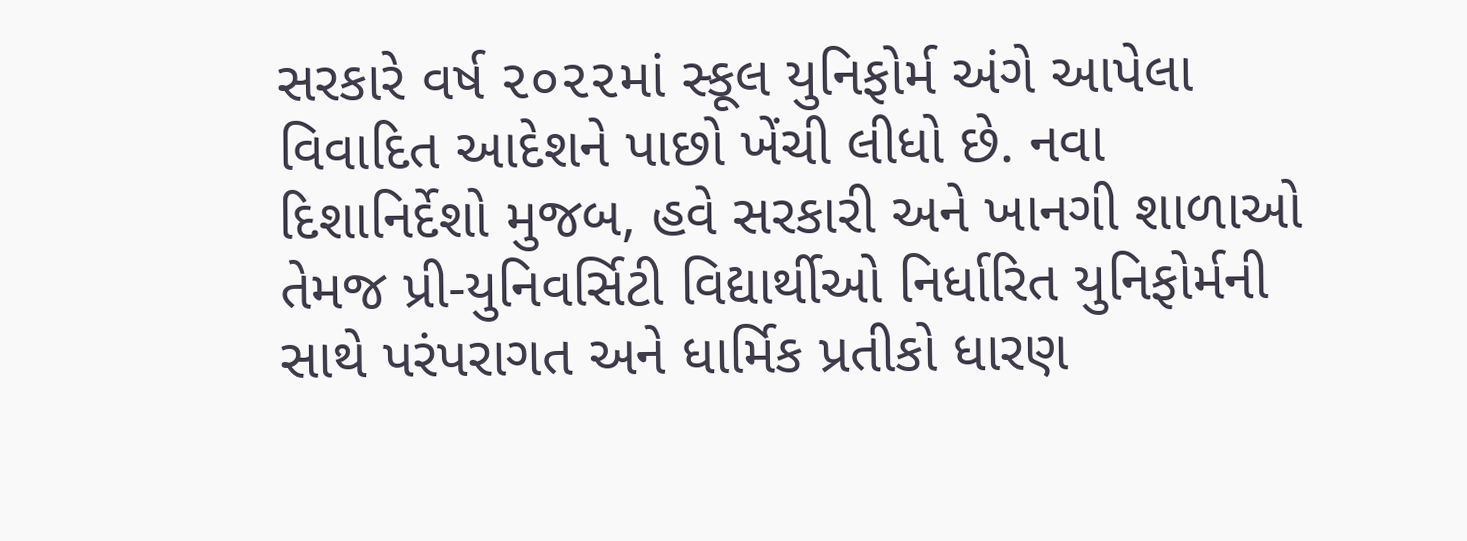સરકારે વર્ષ ૨૦૨૨માં સ્કૂલ યુનિફોર્મ અંગે આપેલા વિવાદિત આદેશને પાછો ખેંચી લીધો છે. નવા દિશાનિર્દેશો મુજબ, હવે સરકારી અને ખાનગી શાળાઓ તેમજ પ્રી-યુનિવર્સિટી વિદ્યાર્થીઓ નિર્ધારિત યુનિફોર્મની સાથે પરંપરાગત અને ધાર્મિક પ્રતીકો ધારણ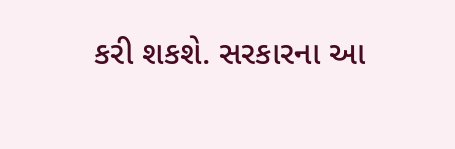કરી શકશે. સરકારના આ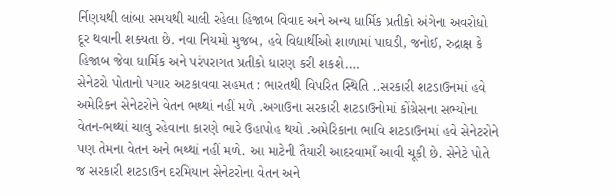ર્નિણયથી લાંબા સમયથી ચાલી રહેલા હિજાબ વિવાદ અને અન્ય ધાર્મિક પ્રતીકો અંગેના અવરોધો દૂર થવાની શક્યતા છે. નવા નિયમો મુજબ, હવે વિદ્યાર્થીઓ શાળામાં પાઘડી, જનોઈ, રુદ્રાક્ષ કે હિજાબ જેવા ધાર્મિક અને પરંપરાગત પ્રતીકો ધારણ કરી શકશે.…
સેનેટરો પોતાનો પગાર અટકાવવા સહમત : ભારતથી વિપરિત સ્થિતિ ..સરકારી શટડાઉનમાં હવે અમેરિકન સેનેટરોને વેતન ભથ્થાં નહીં મળે .અગાઉના સરકારી શટડાઉનોમાં કોંગ્રેસના સભ્યોના વેતન-ભથ્થાં ચાલુ રહેવાના કારણે ભારે ઉહાપોહ થયો .અમેરિકાના ભાવિ શટડાઉનમાં હવે સેનેટરોને પણ તેમના વેતન અને ભથ્થાં નહીં મળે. આ માટેની તૈયારી આદરવામાઁ આવી ચૂકી છે. સેનેટે પોતે જ સરકારી શટડાઉન દરમિયાન સેનેટરોના વેતન અને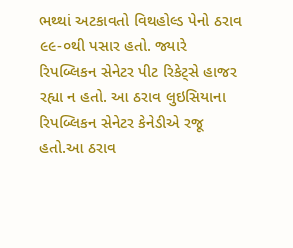ભથ્થાં અટકાવતો વિથહોલ્ડ પેનો ઠરાવ ૯૯-૦થી પસાર હતો. જ્યારે રિપબ્લિકન સેનેટર પીટ રિકેટ્સે હાજર રહ્યા ન હતો. આ ઠરાવ લુઇસિયાના રિપબ્લિકન સેનેટર કેનેડીએ રજૂ હતો.આ ઠરાવ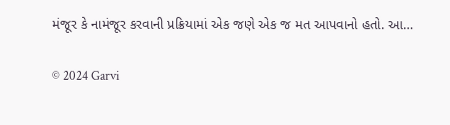મંજૂર કે નામંજૂર કરવાની પ્રક્રિયામાં એક જણે એક જ મત આપવાનો હતો. આ…

© 2024 Garvi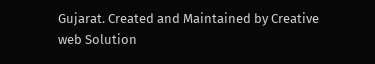Gujarat. Created and Maintained by Creative web Solution